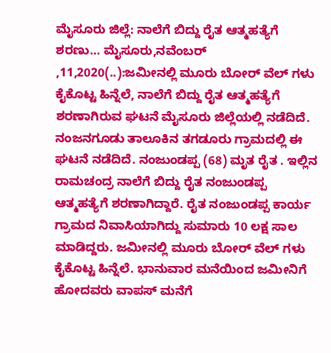ಮೈಸೂರು ಜಿಲ್ಲೆ: ನಾಲೆಗೆ ಬಿದ್ದು ರೈತ ಆತ್ಮಹತ್ಯೆಗೆ ಶರಣು… ಮೈಸೂರು,ನವೆಂಬರ್ ,11,2020(..):ಜಮೀನಲ್ಲಿ ಮೂರು ಬೋರ್ ವೆಲ್ ಗಳು ಕೈಕೊಟ್ಟ ಹಿನ್ನೆಲೆ, ನಾಲೆಗೆ ಬಿದ್ದು ರೈತ ಆತ್ಮಹತ್ಯೆಗೆ ಶರಣಾಗಿರುವ ಘಟನೆ ಮೈಸೂರು ಜಿಲ್ಲೆಯಲ್ಲಿ ನಡೆದಿದೆ. ನಂಜನಗೂಡು ತಾಲೂಕಿನ ತಗಡೂರು ಗ್ರಾಮದಲ್ಲಿ ಈ ಘಟನೆ ನಡೆದಿದೆ. ನಂಜುಂಡಪ್ಪ (68) ಮೃತ ರೈತ . ಇಲ್ಲಿನ ರಾಮಚಂದ್ರ ನಾಲೆಗೆ ಬಿದ್ದು ರೈತ ನಂಜುಂಡಪ್ಪ ಆತ್ಮಹತ್ಯೆಗೆ ಶರಣಾಗಿದ್ದಾರೆ. ರೈತ ನಂಜುಂಡಪ್ಪ ಕಾರ್ಯ ಗ್ರಾಮದ ನಿವಾಸಿಯಾಗಿದ್ದು ಸುಮಾರು 10 ಲಕ್ಷ ಸಾಲ ಮಾಡಿದ್ದರು. ಜಮೀನಲ್ಲಿ ಮೂರು ಬೋರ್ ವೆಲ್ ಗಳು ಕೈಕೊಟ್ಟ ಹಿನ್ನೆಲೆ. ಭಾನುವಾರ ಮನೆಯಿಂದ ಜಮೀನಿಗೆ ಹೋದವರು ವಾಪಸ್ ಮನೆಗೆ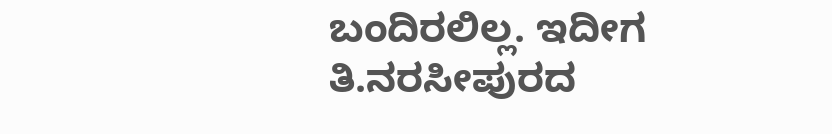ಬಂದಿರಲಿಲ್ಲ. ಇದೀಗ ತಿ.ನರಸೀಪುರದ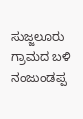ಸುಜ್ಜಲೂರು ಗ್ರಾಮದ ಬಳಿ ನಂಜುಂಡಪ್ಪ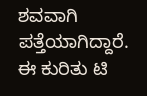ಶವವಾಗಿ ಪತ್ತೆಯಾಗಿದ್ದಾರೆ. ಈ ಕುರಿತು ಟಿ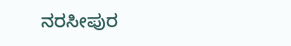ನರಸೀಪುರ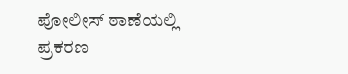ಪೋಲೀಸ್ ಠಾಣೆಯಲ್ಲಿ ಪ್ರಕರಣ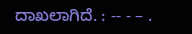ದಾಖಲಾಗಿದೆ. : -- - – .